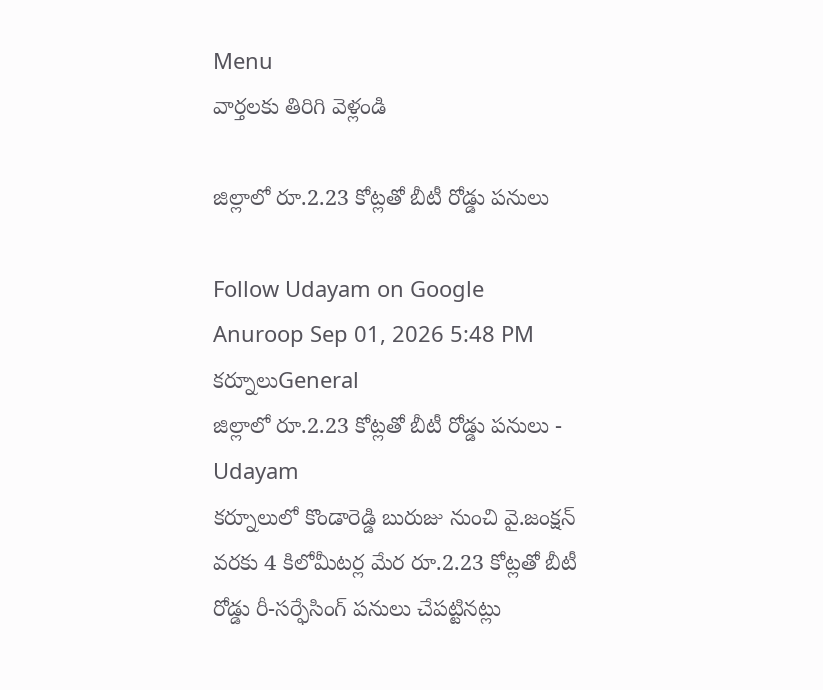Menu
వార్తలకు తిరిగి వెళ్లండి

జిల్లాలో రూ.2.23 కోట్లతో బీటీ రోడ్డు పనులు

Follow Udayam on Google
Anuroop Sep 01, 2026 5:48 PM కర్నూలుGeneral
జిల్లాలో రూ.2.23 కోట్లతో బీటీ రోడ్డు పనులు - Udayam
కర్నూలులో కొండారెడ్డి బురుజు నుంచి వై.జంక్షన్‌ వరకు 4 కిలోమీటర్ల మేర రూ.2.23 కోట్లతో బీటీ రోడ్డు రీ-సర్ఫేసింగ్‌ పనులు చేపట్టినట్లు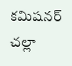కమిషనర్‌ చల్లా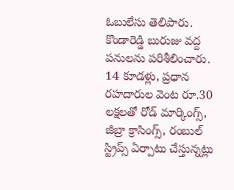ఓబులేసు తెలిపారు. కొండారెడ్డి బురుజు వద్ద పనులను పరిశీలించారు. 14 కూడళ్లు, ప్రధాన రహదారుల వెంట రూ.30 లక్షలతో రోడ్‌ మార్కింగ్స్‌, జీబ్రా క్రాసింగ్స్‌, రంబుల్‌ స్ట్రిప్స్‌ ఏర్పాటు చేస్తున్నట్లు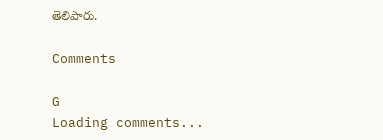తెలిపారు.

Comments

G
Loading comments...